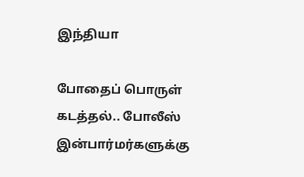இந்தியா

போதைப் பொருள் கடத்தல்.. போலீஸ் இன்பார்மர்களுக்கு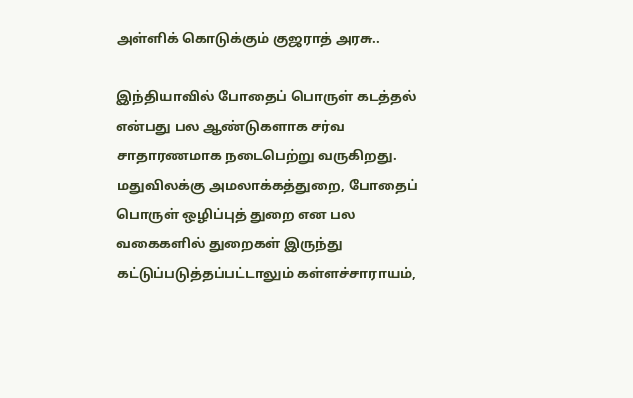அள்ளிக் கொடுக்கும் குஜராத் அரசு..

இந்தியாவில் போதைப் பொருள் கடத்தல் என்பது பல ஆண்டுகளாக சர்வ சாதாரணமாக நடைபெற்று வருகிறது. மதுவிலக்கு அமலாக்கத்துறை, போதைப் பொருள் ஒழிப்புத் துறை என பல வகைகளில் துறைகள் இருந்து கட்டுப்படுத்தப்பட்டாலும் கள்ளச்சாராயம்,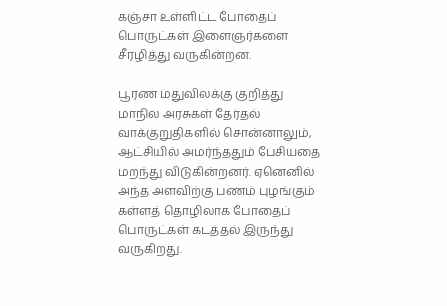கஞ்சா உள்ளிட்ட போதைப் பொருட்கள் இளைஞர்களை சீரழித்து வருகின்றன.

பூரண மதுவிலக்கு குறித்து மாநில அரசுகள் தேர்தல் வாக்குறுதிகளில் சொன்னாலும், ஆட்சியில் அமர்ந்ததும் பேசியதை மறந்து விடுகின்றனர். ஏனெனில் அந்த அளவிற்கு பணம் புழங்கும் கள்ளத் தொழிலாக போதைப் பொருட்கள் கடத்தல் இருந்து வருகிறது.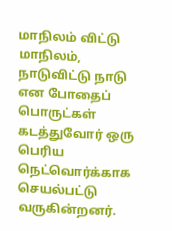மாநிலம் விட்டு மாநிலம், நாடுவிட்டு நாடு என போதைப் பொருட்கள் கடத்துவோர் ஒரு பெரிய நெட்வொர்க்காக செயல்பட்டு வருகின்றனர்.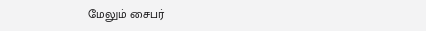மேலும் சைபர்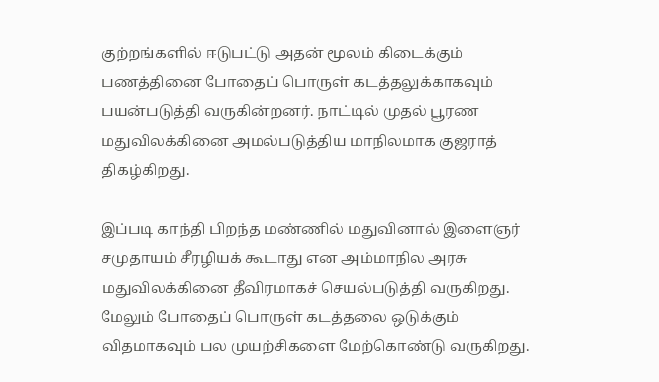குற்றங்களில் ஈடுபட்டு அதன் மூலம் கிடைக்கும் பணத்தினை போதைப் பொருள் கடத்தலுக்காகவும் பயன்படுத்தி வருகின்றனர். நாட்டில் முதல் பூரண மதுவிலக்கினை அமல்படுத்திய மாநிலமாக குஜராத் திகழ்கிறது.

இப்படி காந்தி பிறந்த மண்ணில் மதுவினால் இளைஞர் சமுதாயம் சீரழியக் கூடாது என அம்மாநில அரசு மதுவிலக்கினை தீவிரமாகச் செயல்படுத்தி வருகிறது. மேலும் போதைப் பொருள் கடத்தலை ஒடுக்கும் விதமாகவும் பல முயற்சிகளை மேற்கொண்டு வருகிறது.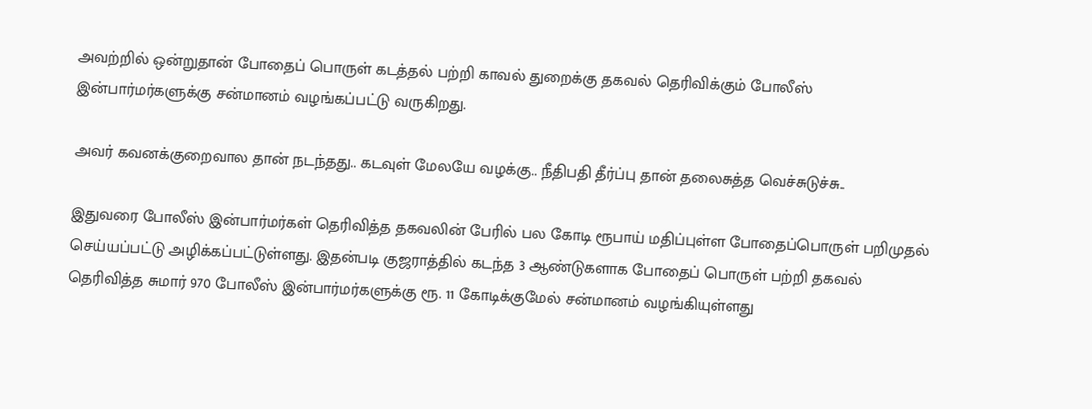அவற்றில் ஒன்றுதான் போதைப் பொருள் கடத்தல் பற்றி காவல் துறைக்கு தகவல் தெரிவிக்கும் போலீஸ் இன்பார்மர்களுக்கு சன்மானம் வழங்கப்பட்டு வருகிறது.

அவர் கவனக்குறைவால தான் நடந்தது.. கடவுள் மேலயே வழக்கு.. நீதிபதி தீர்ப்பு தான் தலைசுத்த வெச்சுடுச்சு..

இதுவரை போலீஸ் இன்பார்மர்கள் தெரிவித்த தகவலின் பேரில் பல கோடி ரூபாய் மதிப்புள்ள போதைப்பொருள் பறிமுதல் செய்யப்பட்டு அழிக்கப்பட்டுள்ளது. இதன்படி குஜராத்தில் கடந்த 3 ஆண்டுகளாக போதைப் பொருள் பற்றி தகவல் தெரிவித்த சுமார் 970 போலீஸ் இன்பார்மர்களுக்கு ரூ. 11 கோடிக்குமேல் சன்மானம் வழங்கியுள்ளது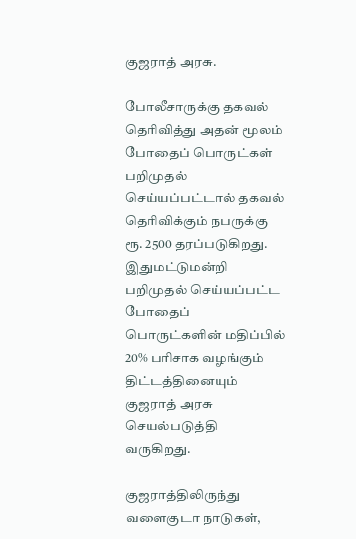குஜராத் அரசு.

போலீசாருக்கு தகவல் தெரிவித்து அதன் மூலம் போதைப் பொருட்கள் பறிமுதல் செய்யப்பட்டால் தகவல் தெரிவிக்கும் நபருக்கு ரூ. 2500 தரப்படுகிறது. இதுமட்டுமன்றி பறிமுதல் செய்யப்பட்ட போதைப் பொருட்களின் மதிப்பில் 20% பரிசாக வழங்கும் திட்டத்தினையும் குஜராத் அரசு செயல்படுத்தி வருகிறது.

குஜராத்திலிருந்து வளைகுடா நாடுகள்,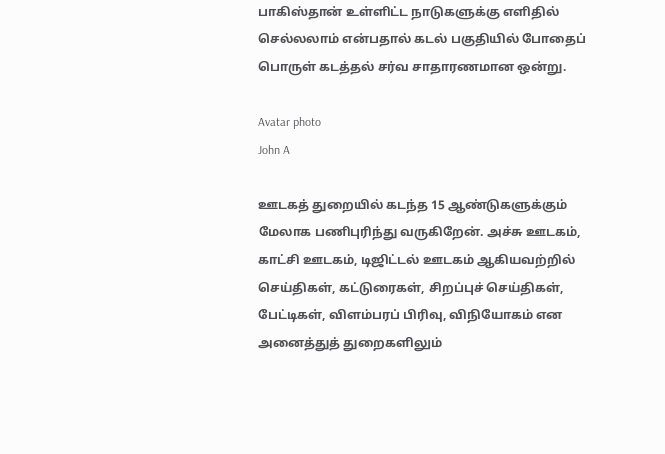பாகிஸ்தான் உள்ளிட்ட நாடுகளுக்கு எளிதில் செல்லலாம் என்பதால் கடல் பகுதியில் போதைப் பொருள் கடத்தல் சர்வ சாதாரணமான ஒன்று.

Avatar photo
John A

ஊடகத் துறையில் கடந்த 15 ஆண்டுகளுக்கும் மேலாக பணிபுரிந்து வருகிறேன். அச்சு ஊடகம், காட்சி ஊடகம், டிஜிட்டல் ஊடகம் ஆகியவற்றில் செய்திகள், கட்டுரைகள், சிறப்புச் செய்திகள், பேட்டிகள், விளம்பரப் பிரிவு, விநியோகம் என அனைத்துத் துறைகளிலும்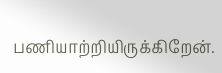பணியாற்றியிருக்கிறேன்.